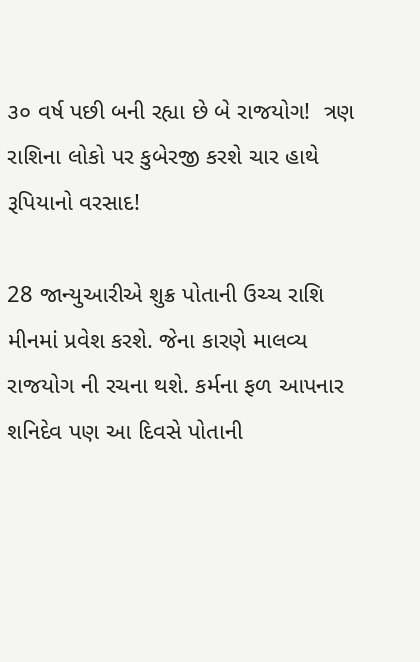૩૦ વર્ષ પછી બની રહ્યા છે બે રાજયોગ!  ત્રણ રાશિના લોકો પર કુબેરજી કરશે ચાર હાથે રૂપિયાનો વરસાદ!

28 જાન્યુઆરીએ શુક્ર પોતાની ઉચ્ચ રાશિ મીનમાં પ્રવેશ કરશે. જેના કારણે માલવ્ય રાજયોગ ની રચના થશે. કર્મના ફળ આપનાર શનિદેવ પણ આ દિવસે પોતાની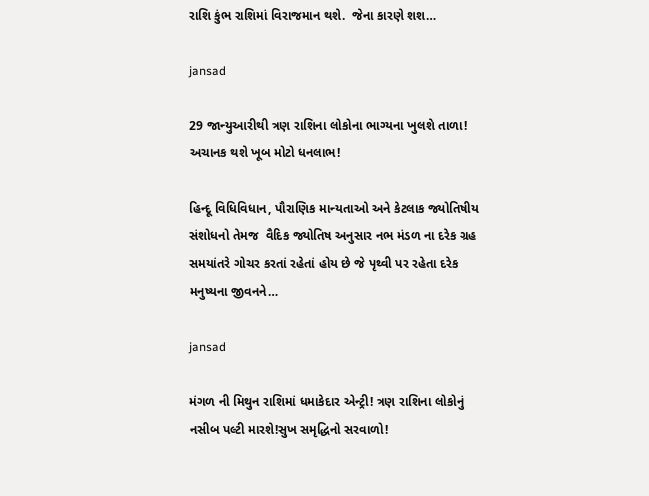રાશિ કુંભ રાશિમાં વિરાજમાન થશે.  જેના કારણે શશ…

jansad

29 જાન્યુઆરીથી ત્રણ રાશિના લોકોના ભાગ્યના ખુલશે તાળા! અચાનક થશે ખૂબ મોટો ધનલાભ!

હિન્દૂ વિધિવિધાન, પૌરાણિક માન્યતાઓ અને કેટલાક જ્યોતિષીય સંશોધનો તેમજ  વૈદિક જ્યોતિષ અનુસાર નભ મંડળ ના દરેક ગ્રહ સમયાંતરે ગોચર કરતાં રહેતાં હોય છે જે પૃથ્વી પર રહેતા દરેક મનુષ્યના જીવનને…

jansad

મંગળ ની મિથુન રાશિમાં ધમાકેદાર એન્ટ્રી! ત્રણ રાશિના લોકોનું નસીબ પલ્ટી મારશે!સુખ સમૃદ્ધિનો સરવાળો!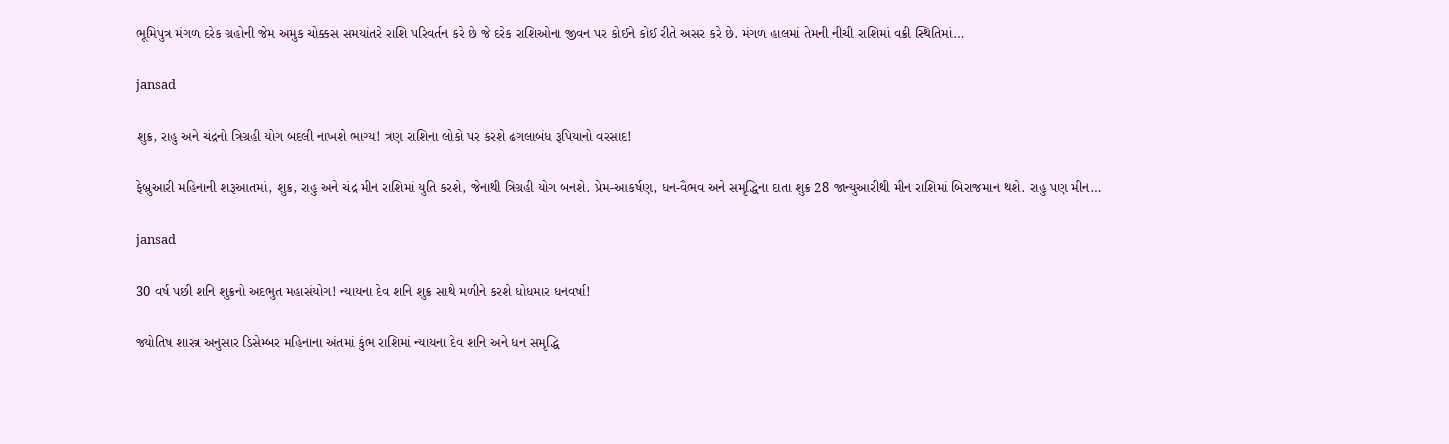ભૂમિપુત્ર મંગળ દરેક ગ્રહોની જેમ અમુક ચોક્કસ સમયાંતરે રાશિ પરિવર્તન કરે છે જે દરેક રાશિઓના જીવન પર કોઈને કોઈ રીતે અસર કરે છે. મંગળ હાલમાં તેમની નીચી રાશિમાં વક્રી સ્થિતિમાં…

jansad

શુક્ર, રાહુ અને ચંદ્રનો ત્રિગ્રહી યોગ બદલી નાખશે ભાગ્ય! ત્રણ રાશિના લોકો પર કરશે ઢગલાબંધ રૂપિયાનો વરસાદ!

ફેબ્રુઆરી મહિનાની શરૂઆતમાં, શુક્ર, રાહુ અને ચંદ્ર મીન રાશિમાં યુતિ કરશે, જેનાથી ત્રિગ્રહી યોગ બનશે. પ્રેમ-આકર્ષણ, ધન-વૈભવ અને સમૃદ્ધિના દાતા શુક્ર 28 જાન્યુઆરીથી મીન રાશિમાં બિરાજમાન થશે. રાહુ પણ મીન…

jansad

30 વર્ષ પછી શનિ શુક્રનો અદભુત મહાસંયોગ! ન્યાયના દેવ શનિ શુક્ર સાથે મળીને કરશે ધોધમાર ધનવર્ષા!

જ્યોતિષ શાસ્ત્ર અનુસાર ડિસેમ્બર મહિનાના અંતમાં કુંભ રાશિમાં ન્યાયના દેવ શનિ અને ધન સમૃદ્ધિ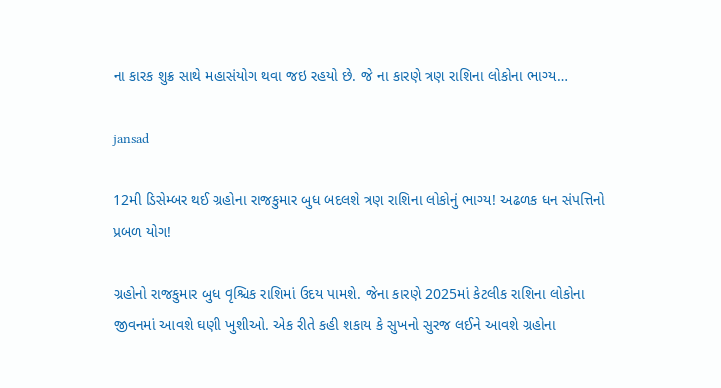ના કારક શુક્ર સાથે મહાસંયોગ થવા જઇ રહયો છે. જે ના કારણે ત્રણ રાશિના લોકોના ભાગ્ય…

jansad

12મી ડિસેમ્બર થઈ ગ્રહોના રાજકુમાર બુધ બદલશે ત્રણ રાશિના લોકોનું ભાગ્ય! અઢળક ધન સંપત્તિનો પ્રબળ યોગ!

ગ્રહોનો રાજકુમાર બુધ વૃશ્ચિક રાશિમાં ઉદય પામશે. જેના કારણે 2025માં કેટલીક રાશિના લોકોના જીવનમાં આવશે ઘણી ખુશીઓ. એક રીતે કહી શકાય કે સુખનો સુરજ લઈને આવશે ગ્રહોના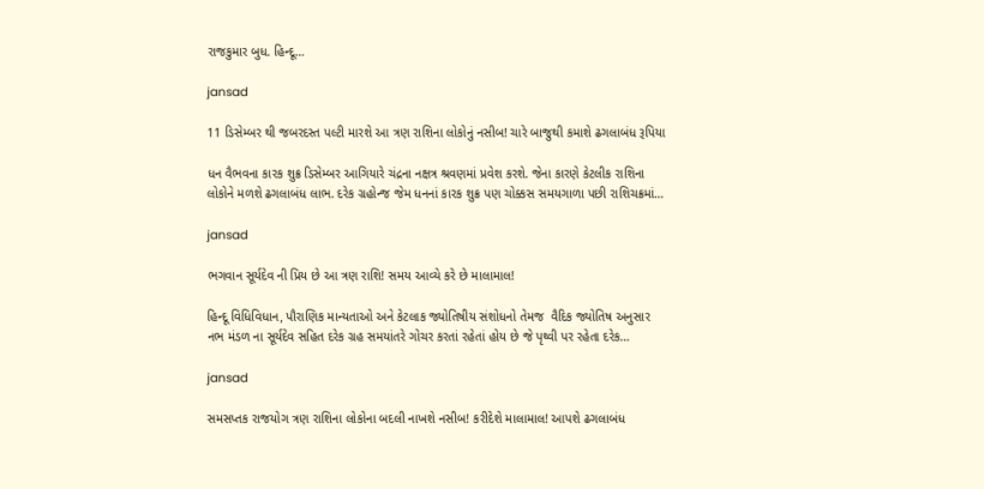રાજકુમાર બુધ. હિન્દૂ…

jansad

11 ડિસેમ્બર થી જબરદસ્ત પલ્ટી મારશે આ ત્રણ રાશિના લોકોનું નસીબ! ચારે બાજુથી કમાશે ઢગલાબંધ રૂપિયા

ધન વૈભવના કારક શુક્ર ડિસેમ્બર આગિયારે ચંદ્રના નક્ષત્ર શ્રવણમાં પ્રવેશ કરશે. જેના કારણે કેટલીક રાશિના લોકોને મળશે ઢગલાબંધ લાભ. દરેક ગ્રહોન્જ જેમ ધનનાં કારક શુક્ર પણ ચોક્કસ સમયગાળા પછી રાશિચક્રમાં…

jansad

ભગવાન સૂર્યદેવ ની પ્રિય છે આ ત્રણ રાશિ! સમય આવ્યે કરે છે માલામાલ!

હિન્દૂ વિધિવિધાન, પૌરાણિક માન્યતાઓ અને કેટલાક જ્યોતિષીય સંશોધનો તેમજ  વૈદિક જ્યોતિષ અનુસાર નભ મંડળ ના સૂર્યદેવ સહિત દરેક ગ્રહ સમયાંતરે ગોચર કરતાં રહેતાં હોય છે જે પૃથ્વી પર રહેતા દરેક…

jansad

સમસપ્તક રાજયોગ ત્રણ રાશિના લોકોના બદલી નાખશે નસીબ! કરીદેશે માલામાલ! આપશે ઢગલાબંધ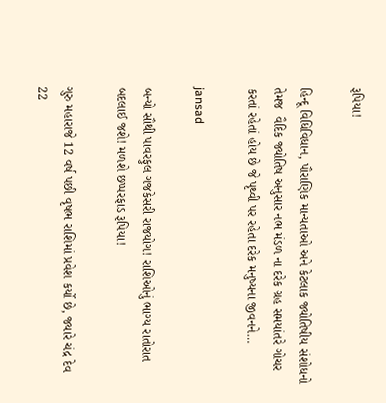રૂપિયા!

હિન્દૂ વિધિવિધાન, પૌરાણિક માન્યતાઓ અને કેટલાક જ્યોતિષીય સંશોધનો તેમજ  વૈદિક જ્યોતિષ અનુસાર નભ મંડળ ના દરેક ગ્રહ સમયાંતરે ગોચર કરતાં રહેતાં હોય છે જે પૃથ્વી પર રહેતા દરેક મનુષ્યના જીવનને…

jansad

બન્યો સૌથી પાવરફુલ ગજકેસરી રાજયોગ! રાશિઓનું ભાગ્ય રાતોરાત બદલાઈ જશે! મળશે છપ્પરફાડ રૂપિયા!

ગુરુ મહારાજે 12 વર્ષ પછી વૃષભ રાશિમાં પ્રવેશ કર્યો છે, જ્યારે ચંદ્ર દેવ 22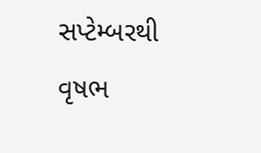સપ્ટેમ્બરથી વૃષભ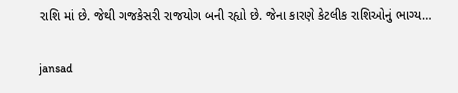રાશિ માં છે. જેથી ગજકેસરી રાજયોગ બની રહ્યો છે. જેના કારણે કેટલીક રાશિઓનું ભાગ્ય…

jansad